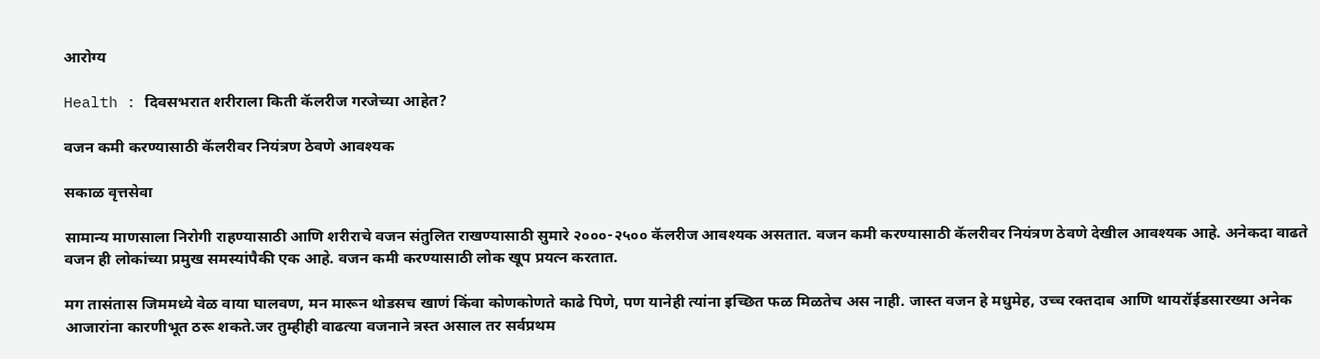आरोग्य

Health : दिवसभरात शरीराला किती कॅलरीज गरजेच्या आहेत?

वजन कमी करण्यासाठी कॅलरीवर नियंत्रण ठेवणे आवश्यक

सकाळ वृत्तसेवा

सामान्य माणसाला निरोगी राहण्यासाठी आणि शरीराचे वजन संतुलित राखण्यासाठी सुमारे २०००-२५०० कॅलरीज आवश्यक असतात. वजन कमी करण्यासाठी कॅलरीवर नियंत्रण ठेवणे देखील आवश्यक आहे. अनेकदा वाढते वजन ही लोकांच्या प्रमुख समस्यांपैकी एक आहे. वजन कमी करण्यासाठी लोक खूप प्रयत्न करतात.

मग तासंतास जिममध्ये वेळ वाया घालवण, मन मारून थोडसच खाणं किंवा कोणकोणते काढे पिणे, पण यानेही त्यांना इच्छित फळ मिळतेच अस नाही. जास्त वजन हे मधुमेह, उच्च रक्तदाब आणि थायरॉईडसारख्या अनेक आजारांना कारणीभूत ठरू शकते.जर तुम्हीही वाढत्या वजनाने त्रस्त असाल तर सर्वप्रथम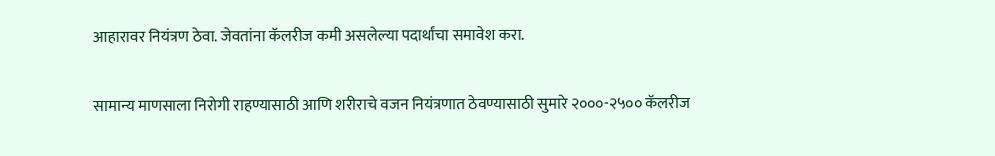आहारावर नियंत्रण ठेवा. जेवतांना कॅलरीज कमी असलेल्या पदार्थांचा समावेश करा.

सामान्य माणसाला निरोगी राहण्यासाठी आणि शरीराचे वजन नियंत्रणात ठेवण्यासाठी सुमारे २०००-२५०० कॅलरीज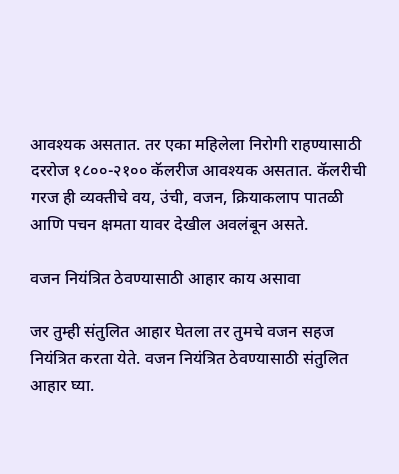आवश्यक असतात. तर एका महिलेला निरोगी राहण्यासाठी दररोज १८००-२१०० कॅलरीज आवश्यक असतात. कॅलरीची गरज ही व्यक्तीचे वय, उंची, वजन, क्रियाकलाप पातळी आणि पचन क्षमता यावर देखील अवलंबून असते.

वजन नियंत्रित ठेवण्यासाठी आहार काय असावा

जर तुम्ही संतुलित आहार घेतला तर तुमचे वजन सहज नियंत्रित करता येते. वजन नियंत्रित ठेवण्यासाठी संतुलित आहार घ्या.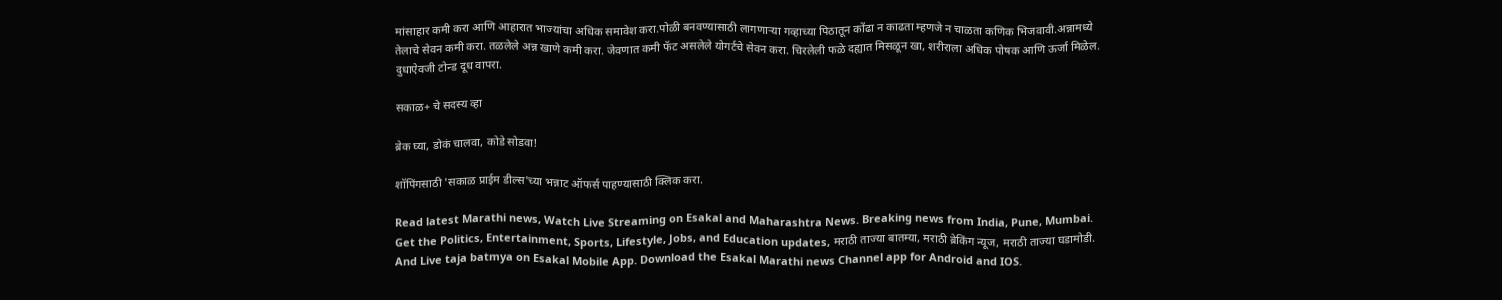मांसाहार कमी करा आणि आहारात भाज्यांचा अधिक समावेश करा.पोळी बनवण्यासाठी लागणाऱ्या गव्हाच्या पिठातून कोंढा न काढता म्हणजे न चाळता कणिक भिजवावी.अन्नामध्ये तेलाचे सेवन कमी करा. तळलेले अन्न खाणे कमी करा. जेवणात कमी फॅट असलेले योगर्टचे सेवन करा. चिरलेली फळे दह्यात मिसळून खा, शरीराला अधिक पोषक आणि ऊर्जा मिळेल. दुधाऐवजी टोन्ड दूध वापरा.

सकाळ+ चे सदस्य व्हा

ब्रेक घ्या, डोकं चालवा, कोडे सोडवा!

शॉपिंगसाठी 'सकाळ प्राईम डील्स'च्या भन्नाट ऑफर्स पाहण्यासाठी क्लिक करा.

Read latest Marathi news, Watch Live Streaming on Esakal and Maharashtra News. Breaking news from India, Pune, Mumbai. Get the Politics, Entertainment, Sports, Lifestyle, Jobs, and Education updates, मराठी ताज्या बातम्या, मराठी ब्रेकिंग न्यूज, मराठी ताज्या घडामोडी. And Live taja batmya on Esakal Mobile App. Download the Esakal Marathi news Channel app for Android and IOS.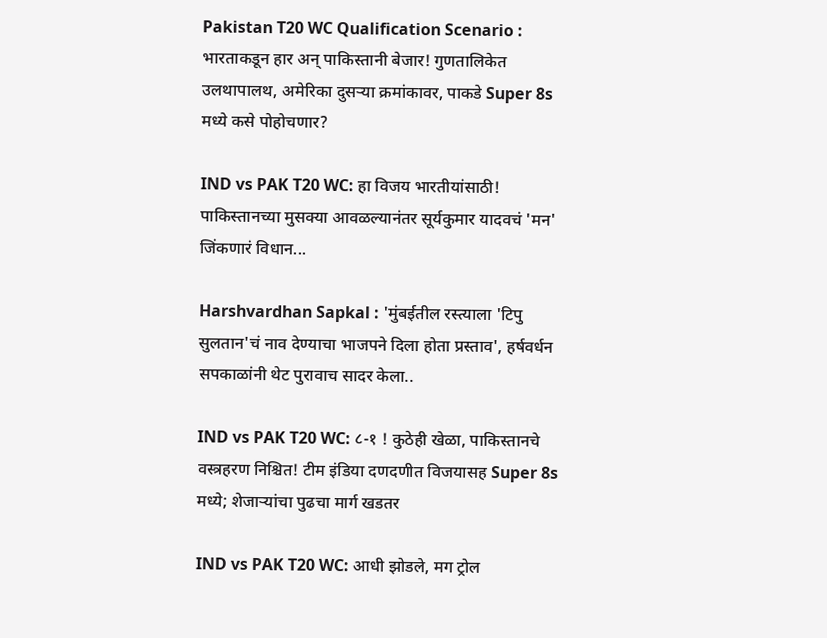Pakistan T20 WC Qualification Scenario : भारताकडून हार अन् पाकिस्तानी बेजार! गुणतालिकेत उलथापालथ, अमेरिका दुसऱ्या क्रमांकावर, पाकडे Super 8s मध्ये कसे पोहोचणार?

IND vs PAK T20 WC: हा विजय भारतीयांसाठी! पाकिस्तानच्या मुसक्या आवळल्यानंतर सूर्यकुमार यादवचं 'मन' जिंकणारं विधान...

Harshvardhan Sapkal : 'मुंबईतील रस्त्याला 'टिपु सुलतान'चं नाव देण्याचा भाजपने दिला होता प्रस्ताव', हर्षवर्धन सपकाळांनी थेट पुरावाच सादर केला..

IND vs PAK T20 WC: ८-१ ! कुठेही खेळा, पाकिस्तानचे वस्त्रहरण निश्चित! टीम इंडिया दणदणीत विजयासह Super 8s मध्ये; शेजाऱ्यांचा पुढचा मार्ग खडतर

IND vs PAK T20 WC: आधी झोडले, मग ट्रोल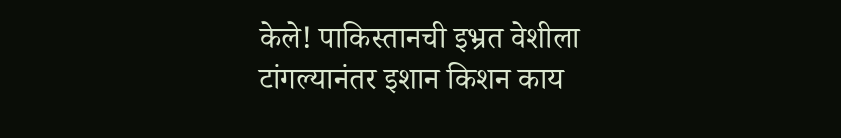केले! पाकिस्तानची इभ्रत वेशीला टांगल्यानंतर इशान किशन काय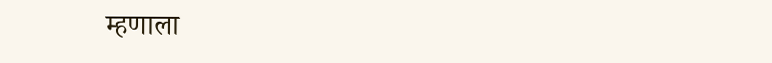म्हणाला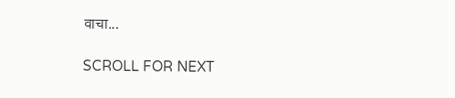वाचा...

SCROLL FOR NEXT